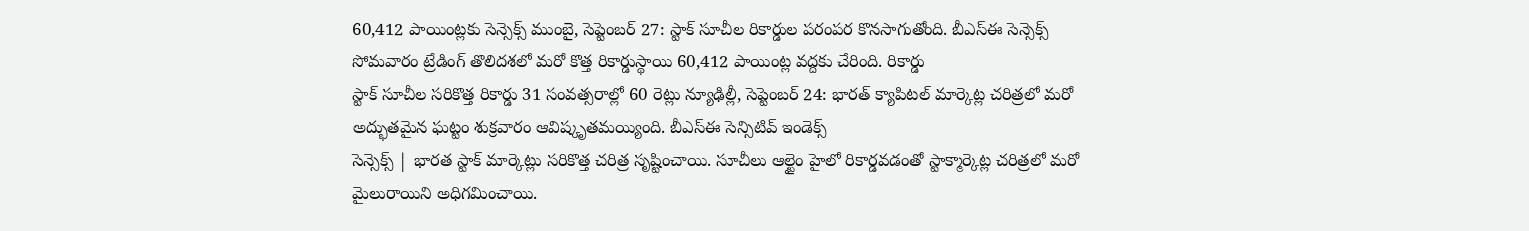60,412 పాయింట్లకు సెన్సెక్స్ ముంబై, సెప్టెంబర్ 27: స్టాక్ సూచీల రికార్డుల పరంపర కొనసాగుతోంది. బీఎస్ఈ సెన్సెక్స్ సోమవారం ట్రేడింగ్ తొలిదశలో మరో కొత్త రికార్డుస్థాయి 60,412 పాయింట్ల వద్దకు చేరింది. రికార్డు
స్టాక్ సూచీల సరికొత్త రికార్డు 31 సంవత్సరాల్లో 60 రెట్లు న్యూఢిల్లీ, సెప్టెంబర్ 24: భారత్ క్యాపిటల్ మార్కెట్ల చరిత్రలో మరో అద్భుతమైన ఘట్టం శుక్రవారం ఆవిష్కృతమయ్యింది. బీఎస్ఈ సెన్సిటివ్ ఇండెక్స్
సెన్సెక్స్ | భారత స్టాక్ మార్కెట్లు సరికొత్త చరిత్ర సృష్టించాయి. సూచీలు ఆల్టైం హైలో రికార్డవడంతో స్టాక్మార్కెట్ల చరిత్రలో మరో మైలురాయిని అధిగమించాయి.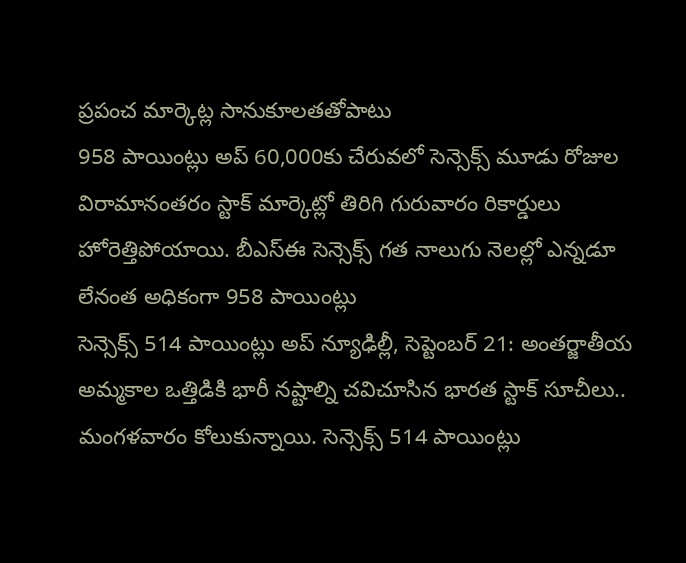ప్రపంచ మార్కెట్ల సానుకూలతతోపాటు
958 పాయింట్లు అప్ 60,000కు చేరువలో సెన్సెక్స్ మూడు రోజుల విరామానంతరం స్టాక్ మార్కెట్లో తిరిగి గురువారం రికార్డులు హోరెత్తిపోయాయి. బీఎస్ఈ సెన్సెక్స్ గత నాలుగు నెలల్లో ఎన్నడూ లేనంత అధికంగా 958 పాయింట్లు
సెన్సెక్స్ 514 పాయింట్లు అప్ న్యూఢిల్లీ, సెప్టెంబర్ 21: అంతర్జాతీయ అమ్మకాల ఒత్తిడికి భారీ నష్టాల్ని చవిచూసిన భారత స్టాక్ సూచీలు.. మంగళవారం కోలుకున్నాయి. సెన్సెక్స్ 514 పాయింట్లు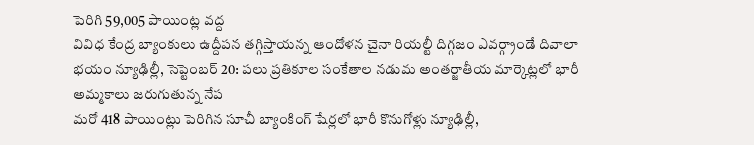పెరిగి 59,005 పాయింట్ల వద్ద
వివిధ కేంద్ర బ్యాంకులు ఉద్దీపన తగ్గిస్తాయన్న ఆందోళన చైనా రియల్టీ దిగ్గజం ఎవర్గ్రాండే దివాలా భయం న్యూఢిల్లీ, సెప్టెంబర్ 20: పలు ప్రతికూల సంకేతాల నడుమ అంతర్జాతీయ మార్కెట్లలో భారీ అమ్మకాలు జరుగుతున్న నేప
మరో 418 పాయింట్లు పెరిగిన సూచీ బ్యాంకింగ్ షేర్లలో భారీ కొనుగోళ్లు న్యూఢిల్లీ,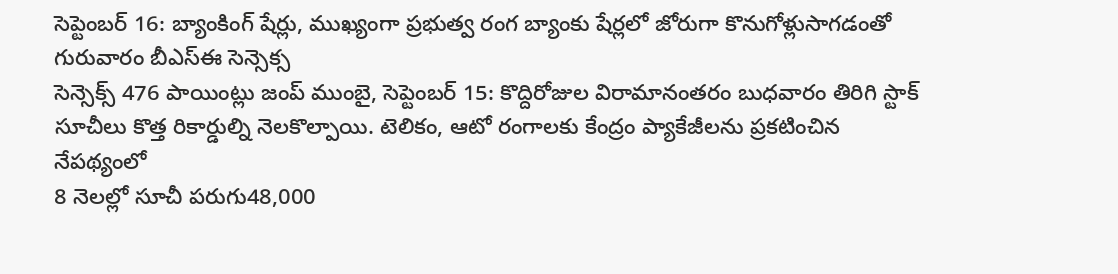సెప్టెంబర్ 16: బ్యాంకింగ్ షేర్లు, ముఖ్యంగా ప్రభుత్వ రంగ బ్యాంకు షేర్లలో జోరుగా కొనుగోళ్లుసాగడంతో గురువారం బీఎస్ఈ సెన్సెక్స
సెన్సెక్స్ 476 పాయింట్లు జంప్ ముంబై, సెప్టెంబర్ 15: కొద్దిరోజుల విరామానంతరం బుధవారం తిరిగి స్టాక్ సూచీలు కొత్త రికార్డుల్ని నెలకొల్పాయి. టెలికం, ఆటో రంగాలకు కేంద్రం ప్యాకేజీలను ప్రకటించిన నేపథ్యంలో
8 నెలల్లో సూచీ పరుగు48,000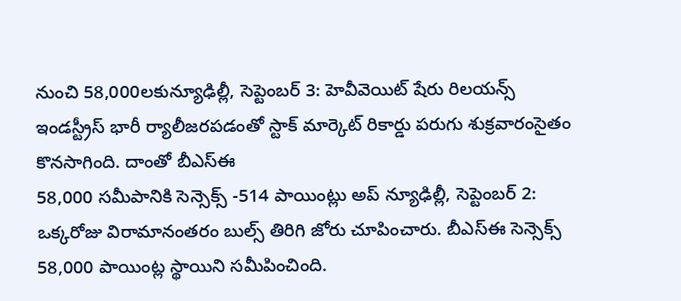నుంచి 58,000లకున్యూఢిల్లీ, సెప్టెంబర్ 3: హెవీవెయిట్ షేరు రిలయన్స్ ఇండస్ట్రీస్ భారీ ర్యాలీజరపడంతో స్టాక్ మార్కెట్ రికార్డు పరుగు శుక్రవారంసైతం కొనసాగింది. దాంతో బీఎస్ఈ
58,000 సమీపానికి సెన్సెక్స్ -514 పాయింట్లు అప్ న్యూఢిల్లీ, సెప్టెంబర్ 2: ఒక్కరోజు విరామానంతరం బుల్స్ తిరిగి జోరు చూపించారు. బీఎస్ఈ సెన్సెక్స్ 58,000 పాయింట్ల స్థాయిని సమీపించింది.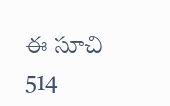ఈ సూచి 514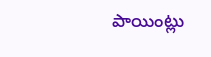పాయింట్లు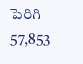పెరిగి 57,853